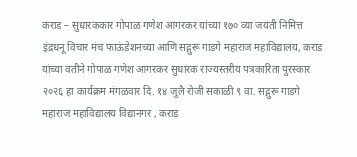कराड – सुधारककार गोपाळ गणेश आगरकर यांच्या १७० व्या जयंती निमित्त इंद्रधनू विचार मंच फाऊंडेशनच्या आणि सद्गुरू गाडगे महाराज महाविद्यालय, कराड यांच्या वतीने गोपाळ गणेश आगरकर सुधारक राज्यस्तरीय पत्रकारिता पुरस्कार २०२६ हा कार्यक्रम मंगळवार दि. १४ जुलै रोजी सकाळी ९ वा. सद्गुरू गाडगे महाराज महाविद्यालय विद्यानगर , कराड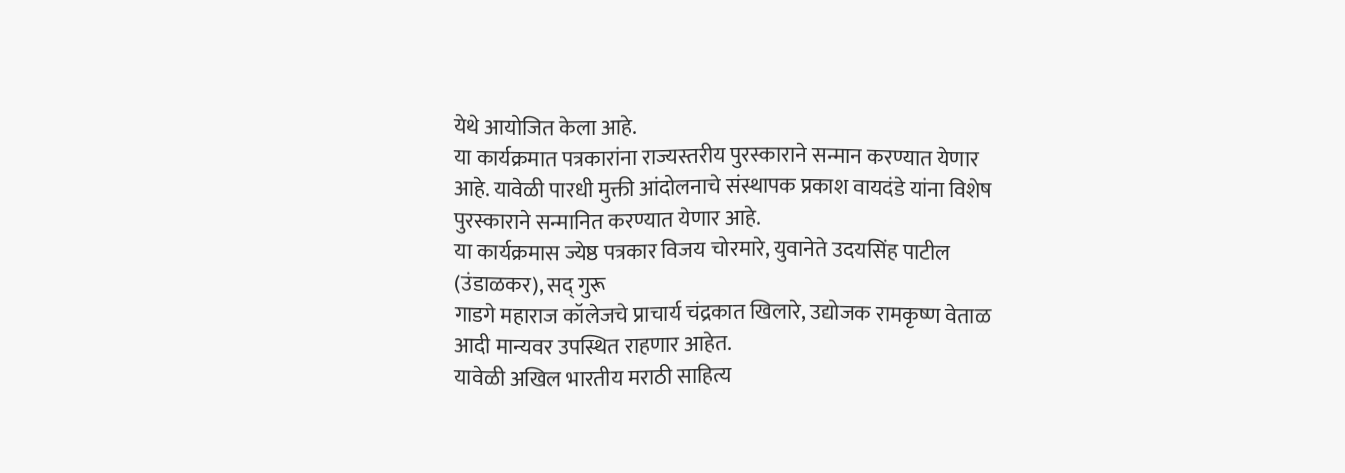येथे आयोजित केला आहे.
या कार्यक्रमात पत्रकारांना राज्यस्तरीय पुरस्काराने सन्मान करण्यात येणार आहे. यावेळी पारधी मुक्ती आंदोलनाचे संस्थापक प्रकाश वायदंडे यांना विशेष पुरस्काराने सन्मानित करण्यात येणार आहे.
या कार्यक्रमास ज्येष्ठ पत्रकार विजय चोरमारे, युवानेते उदयसिंह पाटील (उंडाळकर), सद् गुरू
गाडगे महाराज कॉलेजचे प्राचार्य चंद्रकात खिलारे, उद्योजक रामकृष्ण वेताळ आदी मान्यवर उपस्थित राहणार आहेत.
यावेळी अखिल भारतीय मराठी साहित्य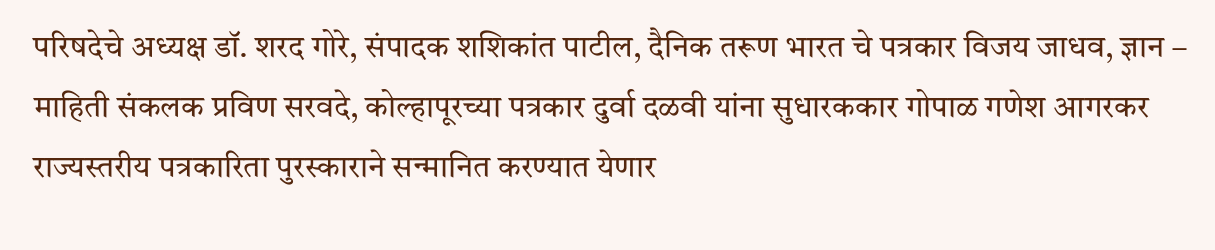परिषदेचे अध्यक्ष डॉ. शरद गोरे, संपादक शशिकांत पाटील, दैनिक तरूण भारत चे पत्रकार विजय जाधव, ज्ञान – माहिती संकलक प्रविण सरवदे, कोल्हापूरच्या पत्रकार दुर्वा दळवी यांना सुधारककार गोपाळ गणेश आगरकर राज्यस्तरीय पत्रकारिता पुरस्काराने सन्मानित करण्यात येणार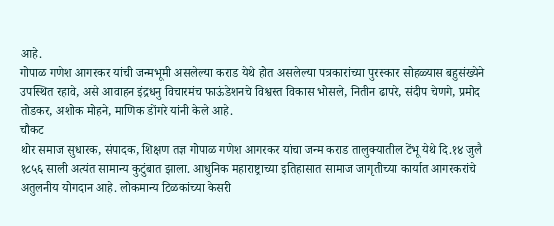आहे.
गोपाळ गणेश आगरकर यांची जन्मभूमी असलेल्या कराड येथे होत असलेल्या पत्रकारांच्या पुरस्कार सोहळ्यास बहुसंख्येने उपस्थित रहावे, असे आवाहन इंद्रधनु विचारमंच फाऊंडेशनचे विश्वस्त विकास भोसले, नितीन ढापरे, संदीप चेणगे, प्रमोद तोडकर, अशोक मोहने, माणिक डोंगरे यांनी केले आहे.
चौकट
थोर समाज सुधारक, संपादक, शिक्षण तज्ञ गोपाळ गणेश आगरकर यांचा जन्म कराड तालुक्यातील टेंभू येथे दि.१४ जुलै १८५६ साली अत्यंत सामान्य कुटुंबात झाला. आधुनिक महाराष्ट्राच्या इतिहासात सामाज जागृतीच्या कार्यात आगरकरांचे अतुलनीय योगदान आहे. लोकमान्य टिळकांच्या केसरी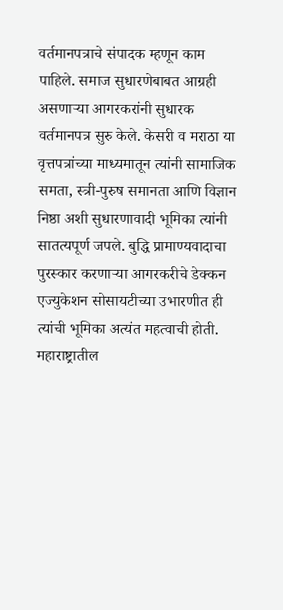वर्तमानपत्राचे संपादक म्हणून काम पाहिले. समाज सुधारणेबाबत आग्रही असणाऱ्या आगरकरांनी सुधारक वर्तमानपत्र सुरु केले. केसरी व मराठा या वृत्तपत्रांच्या माध्यमातून त्यांनी सामाजिक समता, स्त्री-पुरुष समानता आणि विज्ञान निष्ठा अशी सुधारणावादी भूमिका त्यांनी सातत्यपूर्ण जपले. बुद्धि प्रामाण्यवादाचा पुरस्कार करणाऱ्या आगरकरीचे डेक्कन एज्युकेशन सोसायटीच्या उभारणीत ही त्यांची भूमिका अत्यंत महत्वाची होती. महाराष्ट्रातील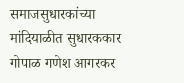समाजसुधारकांच्या मांदियाळीत सुधारककार गोपाळ गणेश आगरकर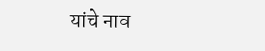यांचे नाव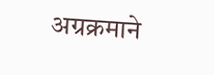अग्रक्रमाने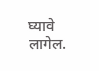घ्यावे लागेल.